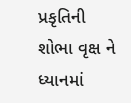પ્રકૃતિની શોભા વૃક્ષ ને ધ્યાનમાં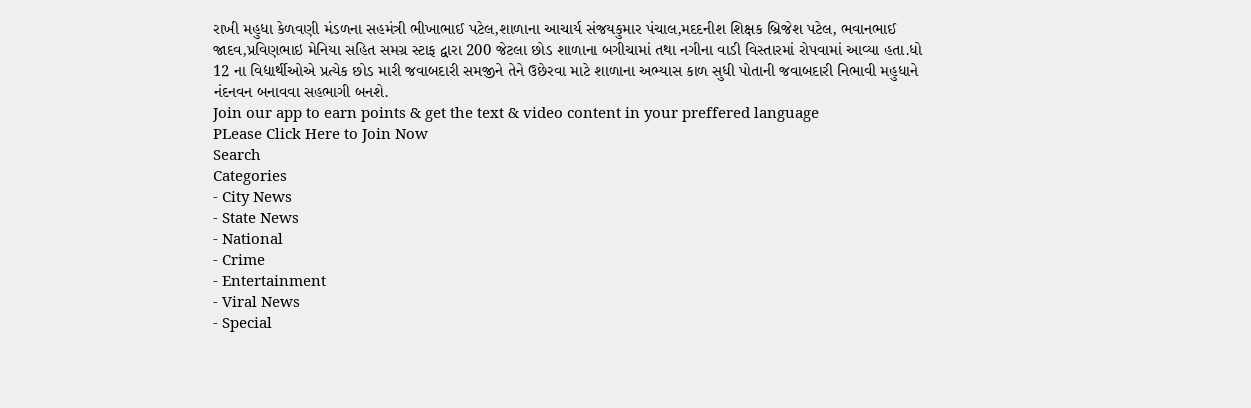રાખી મહુધા કેળવણી મંડળના સહમંત્રી ભીખાભાઈ પટેલ,શાળાના આચાર્ય સંજયકુમાર પંચાલ,મદદનીશ શિક્ષક બ્રિજેશ પટેલ, ભવાનભાઈ જાદવ,પ્રવિણભાઇ મેનિયા સહિત સમગ્ર સ્ટાફ દ્વારા 200 જેટલા છોડ શાળાના બગીચામાં તથા નગીના વાડી વિસ્તારમાં રોપવામાં આવ્યા હતા.ધો 12 ના વિદ્યાર્થીઓએ પ્રત્યેક છોડ મારી જવાબદારી સમજીને તેને ઉછેરવા માટે શાળાના અભ્યાસ કાળ સુધી પોતાની જવાબદારી નિભાવી મહુધાને નંદનવન બનાવવા સહભાગી બનશે.
Join our app to earn points & get the text & video content in your preffered language
PLease Click Here to Join Now
Search
Categories
- City News
- State News
- National
- Crime
- Entertainment
- Viral News
- Special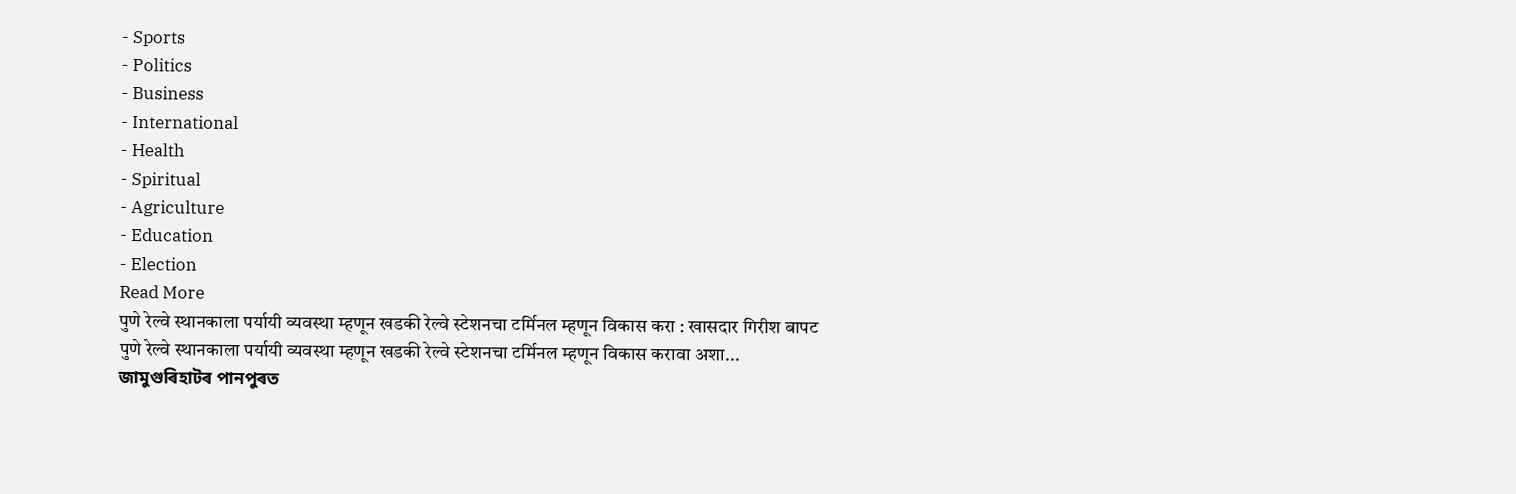- Sports
- Politics
- Business
- International
- Health
- Spiritual
- Agriculture
- Education
- Election
Read More
पुणे रेल्वे स्थानकाला पर्यायी व्यवस्था म्हणून खडकी रेल्वे स्टेशनचा टर्मिनल म्हणून विकास करा : खासदार गिरीश बापट
पुणे रेल्वे स्थानकाला पर्यायी व्यवस्था म्हणून खडकी रेल्वे स्टेशनचा टर्मिनल म्हणून विकास करावा अशा...
জামুগুৰিহাটৰ পানপুৰত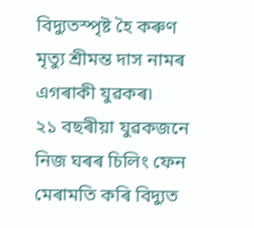বিদ্যুতস্পৃষ্ট হৈ কৰুণ মৃত্যু শ্ৰীমন্ত দাস নামৰ এগৰাকী যুৱকৰ৷
২১ বছৰীয়া যুৱকজনে নিজ ঘৰৰ চিলিং ফেন মেৰামতি কৰি বিদ্যুত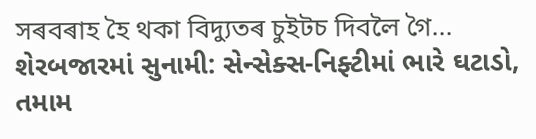সৰবৰাহ হৈ থকা বিদ্যুতৰ চুইটচ দিবলৈ গৈ...
શેરબજારમાં સુનામી: સેન્સેક્સ-નિફ્ટીમાં ભારે ઘટાડો, તમામ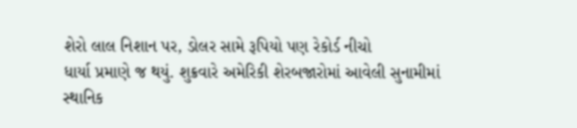શેરો લાલ નિશાન પર, ડોલર સામે રૂપિયો પણ રેકોર્ડ નીચો
ધાર્યા પ્રમાણે જ થયું. શુક્રવારે અમેરિકી શેરબજારોમાં આવેલી સુનામીમાં સ્થાનિક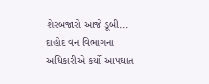શેરબજારો આજે ડૂબી...
દાહોદ વન વિભાગના અધિકારીએ કર્યો આપઘાત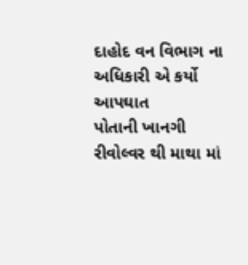દાહોદ વન વિભાગ ના અધિકારી એ કર્યો આપઘાત
પોતાની ખાનગી રીવોલ્વર થી માથા માં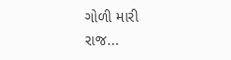ગોળી મારી
રાજ...